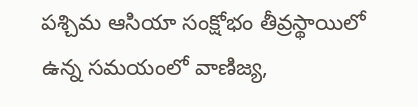పశ్చిమ ఆసియా సంక్షోభం తీవ్రస్థాయిలో ఉన్న సమయంలో వాణిజ్య,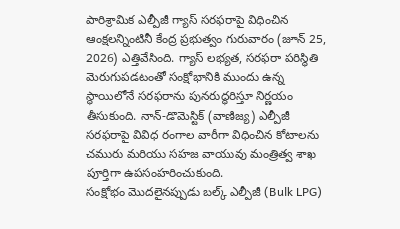పారిశ్రామిక ఎల్పీజీ గ్యాస్ సరఫరాపై విధించిన ఆంక్షలన్నింటినీ కేంద్ర ప్రభుత్వం గురువారం (జూన్ 25, 2026) ఎత్తివేసింది. గ్యాస్ లభ్యత, సరఫరా పరిస్థితి మెరుగుపడటంతో సంక్షోభానికి ముందు ఉన్న స్థాయిలోనే సరఫరాను పునరుద్ధరిస్తూ నిర్ణయం తీసుకుంది. నాన్-డొమెస్టిక్ (వాణిజ్య) ఎల్పీజీ సరఫరాపై వివిధ రంగాల వారీగా విధించిన కోటాలను చమురు మరియు సహజ వాయువు మంత్రిత్వ శాఖ పూర్తిగా ఉపసంహరించుకుంది.
సంక్షోభం మొదలైనప్పుడు బల్క్ ఎల్పీజీ (Bulk LPG)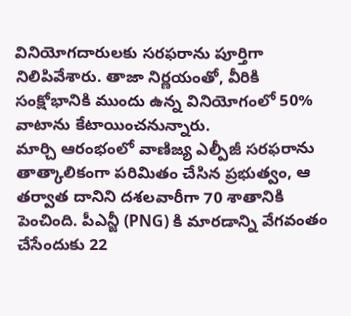వినియోగదారులకు సరఫరాను పూర్తిగా నిలిపివేశారు. తాజా నిర్ణయంతో, వీరికి సంక్షోభానికి ముందు ఉన్న వినియోగంలో 50% వాటాను కేటాయించనున్నారు.
మార్చి ఆరంభంలో వాణిజ్య ఎల్పీజీ సరఫరాను తాత్కాలికంగా పరిమితం చేసిన ప్రభుత్వం, ఆ తర్వాత దానిని దశలవారీగా 70 శాతానికి పెంచింది. పీఎన్జీ (PNG) కి మారడాన్ని వేగవంతం చేసేందుకు 22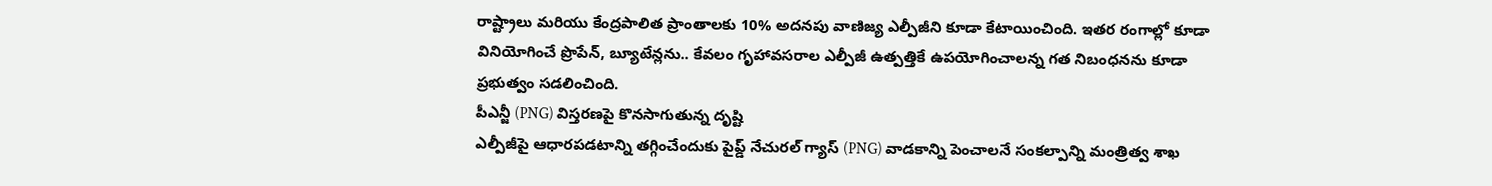రాష్ట్రాలు మరియు కేంద్రపాలిత ప్రాంతాలకు 10% అదనపు వాణిజ్య ఎల్పీజీని కూడా కేటాయించింది. ఇతర రంగాల్లో కూడా వినియోగించే ప్రొపేన్, బ్యూటేన్లను.. కేవలం గృహావసరాల ఎల్పీజీ ఉత్పత్తికే ఉపయోగించాలన్న గత నిబంధనను కూడా ప్రభుత్వం సడలించింది.
పీఎన్జీ (PNG) విస్తరణపై కొనసాగుతున్న దృష్టి
ఎల్పీజీపై ఆధారపడటాన్ని తగ్గించేందుకు పైప్డ్ నేచురల్ గ్యాస్ (PNG) వాడకాన్ని పెంచాలనే సంకల్పాన్ని మంత్రిత్వ శాఖ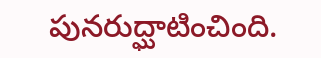పునరుద్ఘాటించింది.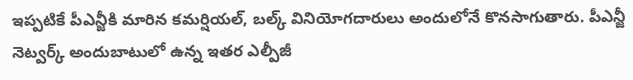ఇప్పటికే పీఎన్జీకి మారిన కమర్షియల్, బల్క్ వినియోగదారులు అందులోనే కొనసాగుతారు. పీఎన్జీ నెట్వర్క్ అందుబాటులో ఉన్న ఇతర ఎల్పీజీ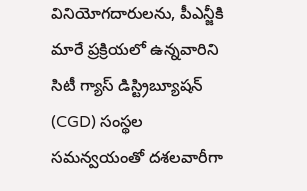వినియోగదారులను, పీఎన్జీకి మారే ప్రక్రియలో ఉన్నవారిని సిటీ గ్యాస్ డిస్ట్రిబ్యూషన్ (CGD) సంస్థల సమన్వయంతో దశలవారీగా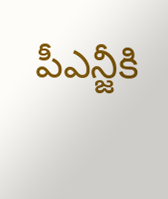పీఎన్జీకి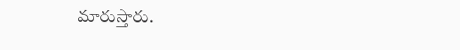మారుస్తారు.